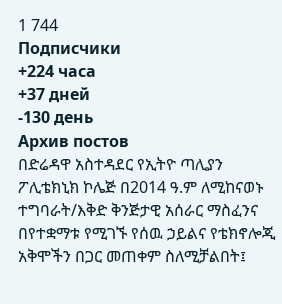1 744
Подписчики
+224 часа
+37 дней
-130 день
Архив постов
በድሬዳዋ አስተዳደር የኢትዮ ጣሊያን ፖሊቴክኒክ ኮሌጅ በ2014 ዓ.ም ለሚከናወኑ ተግባራት/እቅድ ቅንጅታዊ አሰራር ማስፈንና በየተቋማቱ የሚገኙ የሰዉ ኃይልና የቴክኖሎጂ አቅሞችን በጋር መጠቀም ስለሚቻልበት፤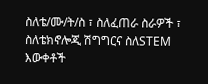ስለቴ/ሙ/ት/ስ ፣ ስለፈጠራ ስራዎች ፣ ስለቴክኖሎጂ ሽግግርና ስለSTEM እውቀቶች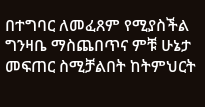በተግባር ለመፈጸም የሚያስችል ግንዛቤ ማስጨበጥና ምቹ ሁኔታ መፍጠር ስሚቻልበት ከትምህርት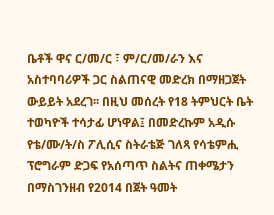ቤቶች ዋና ር/መ/ር ፣ ም/ር/መ/ራን እና አስተባባሪዎች ጋር ስልጠናዊ መድረክ በማዘጋጀት ውይይት አደረገ፡፡ በዚህ መሰረት የ18 ትምህርት ቤት ተወካዮች ተሳታፊ ሆነዋል፤ በመድረኩም አዲሱ የቴ/ሙ/ት/ስ ፖሊሲና ስትራቴጅ ገለጻ የሳቴምሒ ፕሮግራም ድጋፍ የአሰጣጥ ስልትና ጠቀሜታን በማስገንዘብ የ2014 በጀት ዓመት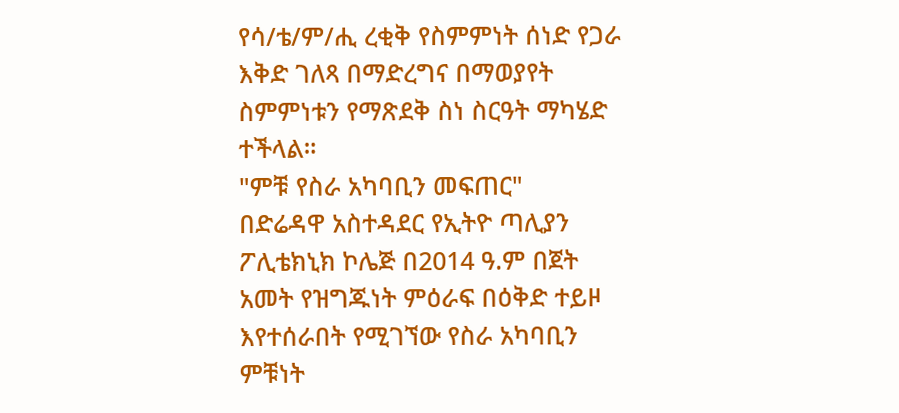የሳ/ቴ/ም/ሒ ረቂቅ የስምምነት ሰነድ የጋራ እቅድ ገለጻ በማድረግና በማወያየት ስምምነቱን የማጽደቅ ስነ ስርዓት ማካሄድ ተችላል።
"ምቹ የስራ አካባቢን መፍጠር"
በድሬዳዋ አስተዳደር የኢትዮ ጣሊያን ፖሊቴክኒክ ኮሌጅ በ2014 ዓ.ም በጀት አመት የዝግጁነት ምዕራፍ በዕቅድ ተይዞ እየተሰራበት የሚገኘው የስራ አካባቢን ምቹነት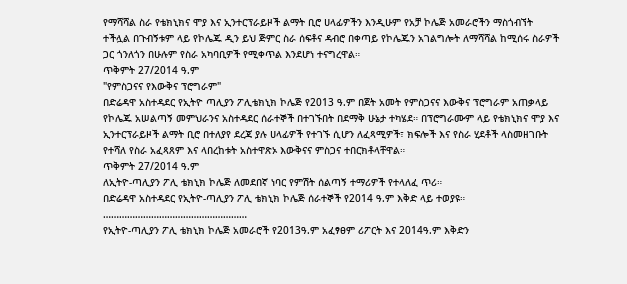የማሻሻል ስራ የቴክኒክና ሞያ እና ኢንተርፕራይዞች ልማት ቢሮ ሀላፊዎችን እንዲሁም የአቻ ኮሌጅ አመራሮችን ማስጎብኘት ተችሏል በጉብኝቱም ላይ የኮሌጁ ዲን ይህ ጅምር ስራ ሰፍቶና ዳብሮ በቀጣይ የኮሌጁን አገልግሎት ለማሻሻል ከሚሰሩ ስራዎች ጋር ጎንለጎን በሁሉም የስራ አካባቢዎች የሚቀጥል እንደሆነ ተናግረዋል።
ጥቅምት 27/2014 ዓ.ም
"የምስጋናና የእውቅና ፕሮግራም"
በድሬዳዋ አስተዳደር የኢትዮ ጣሊያን ፖሊቴክኒክ ኮሌጅ የ2013 ዓ.ም በጀት አመት የምስጋናና እውቅና ፕሮግራም አጠቃላይ የኮሌጁ አሠልጣኝ መምህራንና አስተዳደር ሰራተኞች በተገኙበት በደማቅ ሁኔታ ተካሄደ። በፕሮግራሙም ላይ የቴክኒክና ሞያ እና ኢንተርፕራይዞች ልማት ቢሮ በተለያየ ደረጃ ያሉ ሀላፊዎች የተገኙ ሲሆን ለፈጻሚዎች፣ ክፍሎች እና የስራ ሂደቶች ላስመዘገቡት የተሻለ የስራ አፈጻጸም እና ላበረከቱት አስተዋጽኦ እውቅናና ምስጋና ተበርክቶላቸዋል።
ጥቅምት 27/2014 ዓ.ም
ለኢትዮ-ጣሊያን ፖሊ ቴክኒክ ኮሌጅ ለመደበኛ ነባር የምሽት ሰልጣኝ ተማሪዎች የተላለፈ ጥሪ።
በድሬዳዋ አስተዳደር የኢትዮ-ጣሊያን ፖሊ ቴክኒክ ኮሌጅ ሰራተኞች የ2014 ዓ.ም እቅድ ላይ ተወያዩ።
………………………………………………
የኢትዮ-ጣሊያን ፖሊ ቴክኒክ ኮሌጅ አመራሮች የ2013ዓ.ም አፈፃፀም ሪፖርት እና 2014ዓ.ም እቅድን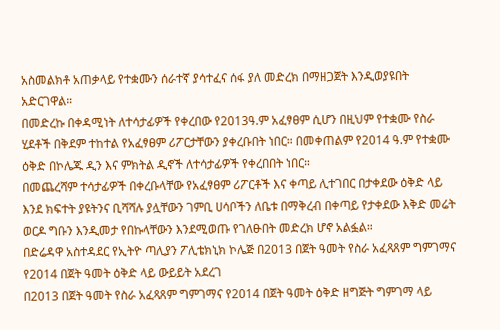አስመልክቶ አጠቃላይ የተቋሙን ሰራተኛ ያሳተፈና ሰፋ ያለ መድረክ በማዘጋጀት እንዲወያዩበት አድርገዋል።
በመድረኩ በቀዳሚነት ለተሳታፊዎች የቀረበው የ2013ዓ.ም አፈፃፀም ሲሆን በዚህም የተቋሙ የስራ ሂደቶች በቅደም ተከተል የአፈፃፀም ሪፖርታቸውን ያቀረቡበት ነበር። በመቀጠልም የ2014 ዓ.ም የተቋሙ ዕቅድ በኮሌጁ ዲን እና ምክትል ዲኖች ለተሳታፊዎች የቀረበበት ነበር።
በመጨረሻም ተሳታፊዎች በቀረቡላቸው የአፈፃፀም ሪፖርቶች እና ቀጣይ ሊተገበር በታቀደው ዕቅድ ላይ እንደ ክፍተት ያዩትንና ቢሻሻሉ ያሏቸውን ገምቢ ሀሳቦችን ለቤቱ በማቅረብ በቀጣይ የታቀደው እቅድ መሬት ወርዶ ግቡን እንዲመታ የበኩላቸውን እንደሚወጡ የገለፁበት መድረክ ሆኖ አልፏል።
በድሬዳዋ አስተዳደር የኢትዮ ጣሊያን ፖሊቴክኒክ ኮሌጅ በ2013 በጀት ዓመት የስራ አፈጻጸም ግምገማና የ2014 በጀት ዓመት ዕቅድ ላይ ውይይት አደረገ
በ2013 በጀት ዓመት የስራ አፈጻጸም ግምገማና የ2014 በጀት ዓመት ዕቅድ ዘግጅት ግምገማ ላይ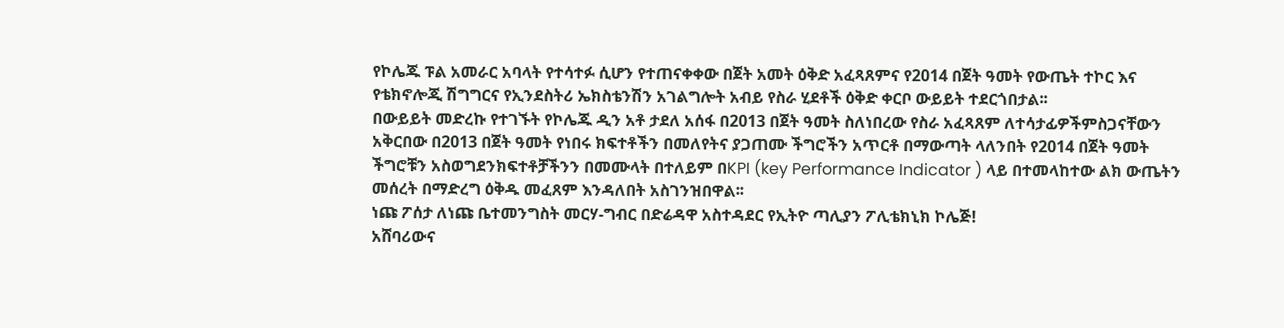የኮሌጁ ፑል አመራር አባላት የተሳተፉ ሲሆን የተጠናቀቀው በጀት አመት ዕቅድ አፈጻጸምና የ2014 በጀት ዓመት የውጤት ተኮር እና የቴክኖሎጂ ሽግግርና የኢንደስትሪ ኤክስቴንሽን አገልግሎት አብይ የስራ ሂደቶች ዕቅድ ቀርቦ ውይይት ተደርጎበታል፡፡
በውይይት መድረኩ የተገኙት የኮሌጁ ዲን አቶ ታደለ አሰፋ በ2013 በጀት ዓመት ስለነበረው የስራ አፈጻጸም ለተሳታፊዎችምስጋናቸውን አቅርበው በ2013 በጀት ዓመት የነበሩ ክፍተቶችን በመለየትና ያጋጠሙ ችግሮችን አጥርቶ በማውጣት ላለንበት የ2014 በጀት ዓመት ችግሮቹን አስወግደንክፍተቶቻችንን በመሙላት በተለይም በKPI (key Performance Indicator ) ላይ በተመላከተው ልክ ውጤትን መሰረት በማድረግ ዕቅዱ መፈጸም እንዳለበት አስገንዝበዋል፡፡
ነጩ ፖሰታ ለነጩ ቤተመንግስት መርሃ-ግብር በድሬዳዋ አስተዳደር የኢትዮ ጣሊያን ፖሊቴክኒክ ኮሌጅ!
አሸባሪውና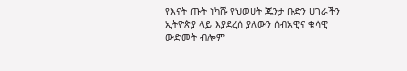የእናት ጡት ነካሹ የህወሀት ጁንታ ቡድን ሀገራችን ኢትዮጵያ ላይ እያደረሰ ያለውን ሰብአዊና ቁሳዊ ውድመት ብሎም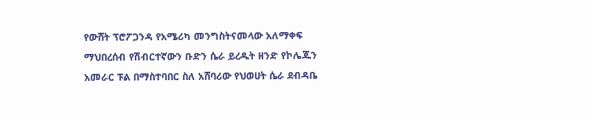የውሸት ፕሮፖጋንዳ የአሜሪካ መንግስትናመላው አለማቀፍ ማህበረሰብ የሽብርተኛውን ቡድን ሴራ ይረዱት ዘንድ የኮሌጁን አመራር ፑል በማስተባበር ስለ አሸባሪው የህወሀት ሴራ ደብዳቤ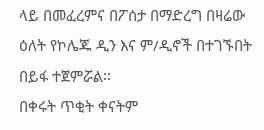ላይ በመፈረምና በፖሰታ በማድረግ በዛሬው ዕለት የኮሌጁ ዲን እና ም/ዲኖች በተገኙበት በይፋ ተጀምሯል፡፡
በቀሩት ጥቂት ቀናትም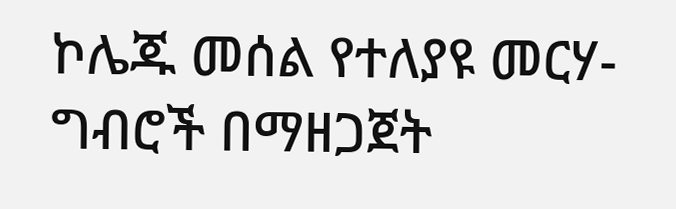ኮሌጁ መሰል የተለያዩ መርሃ-ግብሮች በማዘጋጀት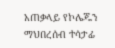አጠቃላይ የኮሌጁን ማህበረሰብ ተሳታፊ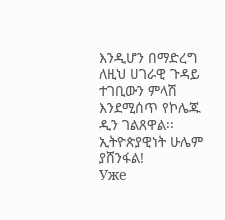እንዲሆን በማድረግ ለዚህ ሀገራዊ ጉዳይ ተገቢውን ምላሽ እንደሚሰጥ የኮሌጁ ዲን ገልጸዋል፡፡
ኢትዮጵያዊነት ሁሌም ያሸንፋል!
Уже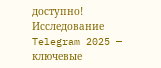доступно! Исследование Telegram 2025 — ключевые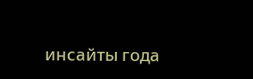инсайты года